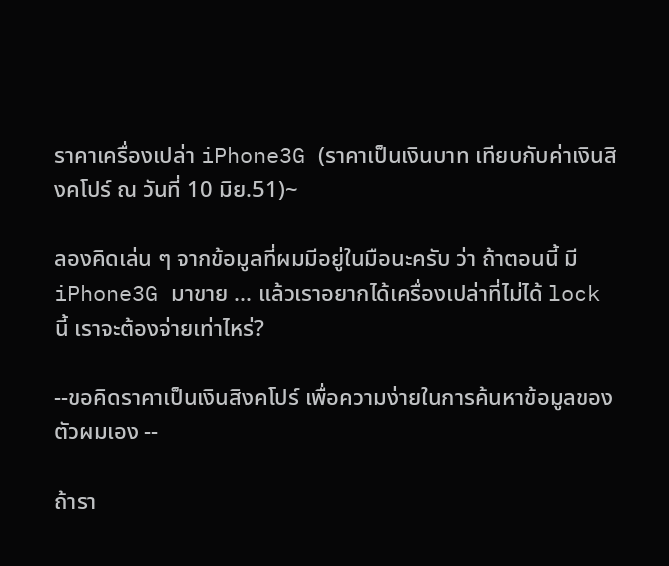ราคาเครื่องเปล่า iPhone3G (ราคาเป็นเงินบาท เทียบกับค่าเงินสิงคโปร์ ณ วันที่ 10 มิย.51)~

ลองคิดเล่น ๆ จากข้อมูลที่ผมมีอยู่ในมือนะครับ ว่า ถ้าตอนนี้ มี iPhone3G มาขาย ... แล้วเราอยากได้เครื่องเปล่าที่ไม่ได้ lock นี้ เราจะต้องจ่ายเท่าไหร่?

--ขอคิดราคาเป็นเงินสิงคโปร์ เพื่อความง่ายในการค้นหาข้อมูลของตัวผมเอง --

ถ้ารา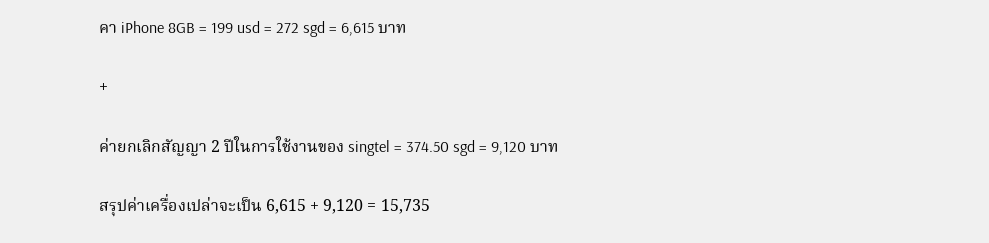คา iPhone 8GB = 199 usd = 272 sgd = 6,615 บาท

+

ค่ายกเลิกสัญญา 2 ปีในการใช้งานของ singtel = 374.50 sgd = 9,120 บาท

สรุปค่าเครื่องเปล่าจะเป็น 6,615 + 9,120 = 15,735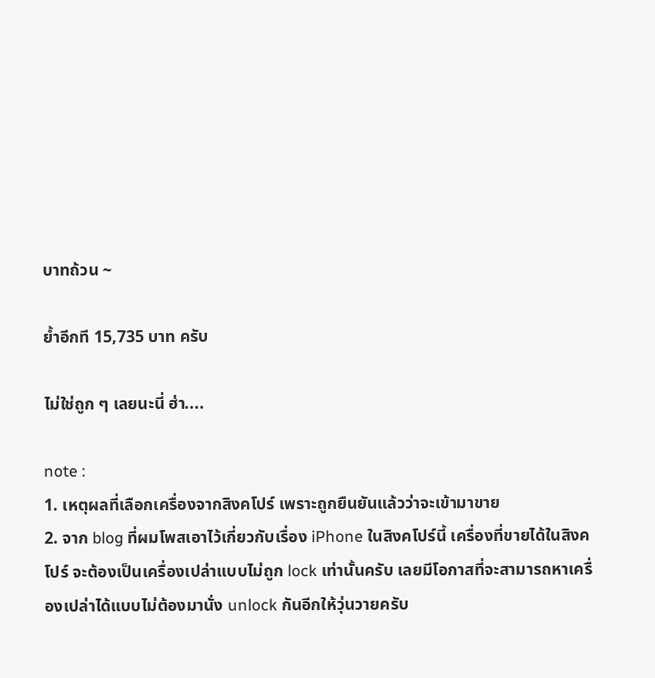บาทถ้วน ~

ย้ำอีกที 15,735 บาท ครับ

ไม่ใช่ถูก ๆ เลยนะนี่ ฮ่า....

note :
1. เหตุผลที่เลือกเครื่องจากสิงคโปร์ เพราะถูกยืนยันแล้วว่าจะเข้ามาขาย
2. จาก blog ที่ผมโพสเอาไว้เกี่ยวกับเรื่อง iPhone ในสิงคโปร์นี้ เครื่องที่ขายได้ในสิงคโปร์ จะต้องเป็นเครื่องเปล่าแบบไม่ถูก lock เท่านั้นครับ เลยมีโอกาสที่จะสามารถหาเครื่องเปล่าได้แบบไม่ต้องมานั่ง unlock กันอีกให้วุ่นวายครับ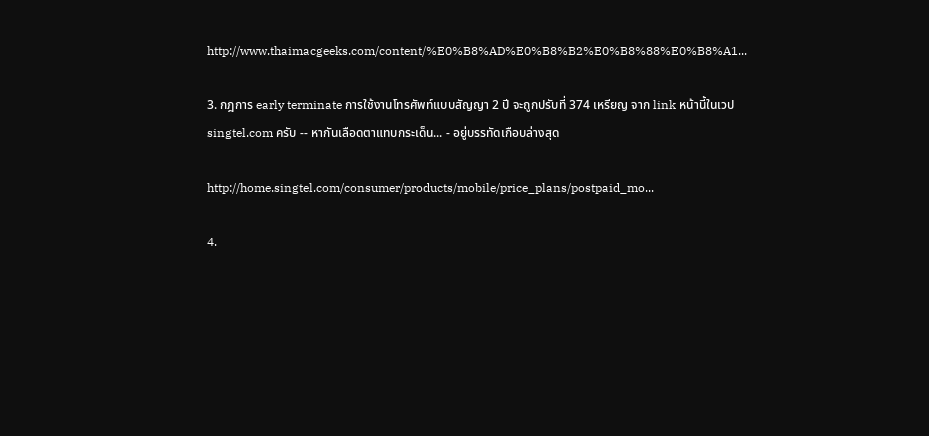http://www.thaimacgeeks.com/content/%E0%B8%AD%E0%B8%B2%E0%B8%88%E0%B8%A1...

3. กฎการ early terminate การใช้งานโทรศัพท์แบบสัญญา 2 ปี จะถูกปรับที่ 374 เหรียญ จาก link หน้านี้ในเวป singtel.com ครับ -- หากันเลือดตาแทบกระเด็น... - อยู่บรรทัดเกือบล่างสุด

http://home.singtel.com/consumer/products/mobile/price_plans/postpaid_mo...

4.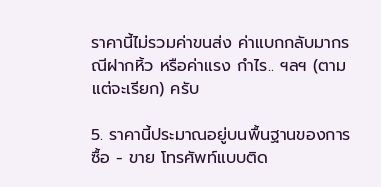ราคานี้ไม่รวมค่าขนส่ง ค่าแบกกลับมากรณีฝากหิ้ว หรือค่าแรง กำไร.. ฯลฯ (ตามแต่จะเรียก) ครับ

5. ราคานี้ประมาณอยู่บนพื้นฐานของการซื้อ - ขาย โทรศัพท์แบบติด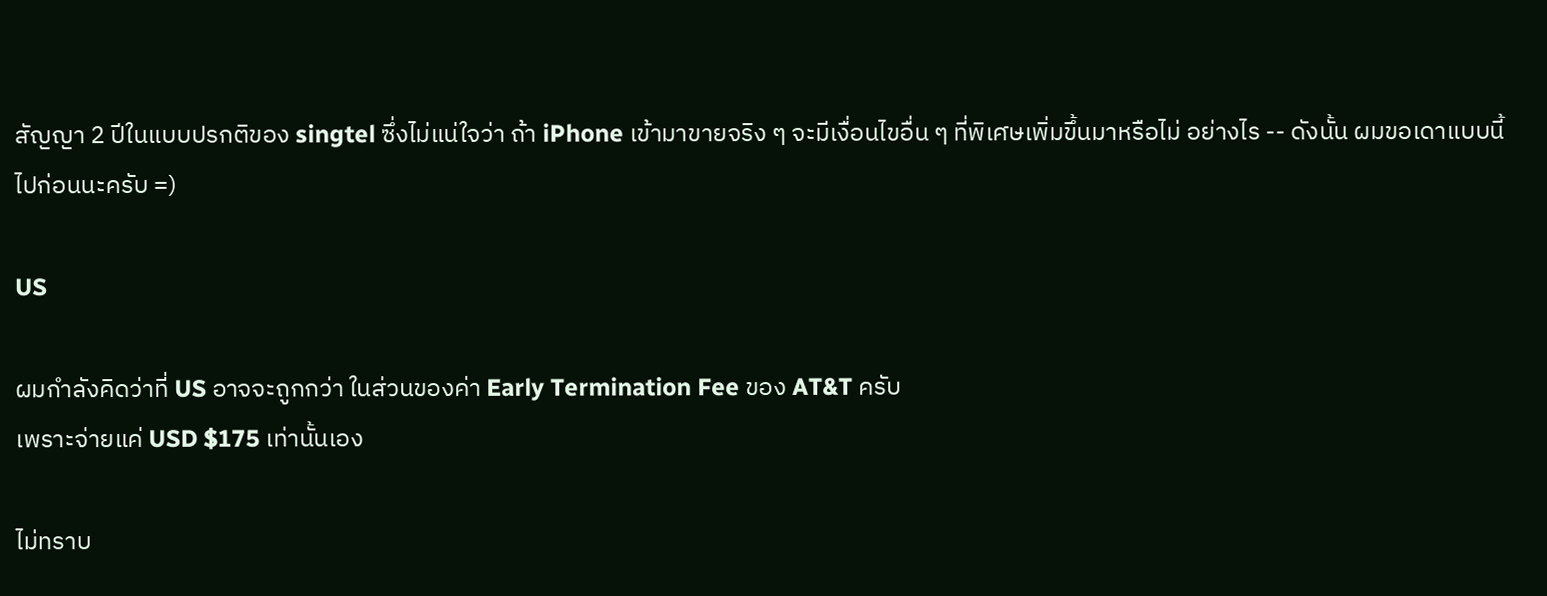สัญญา 2 ปีในแบบปรกติของ singtel ซึ่งไม่แน่ใจว่า ถ้า iPhone เข้ามาขายจริง ๆ จะมีเงื่อนไขอื่น ๆ ที่พิเศษเพิ่มขึ้นมาหรือไม่ อย่างไร -- ดังนั้น ผมขอเดาแบบนี้ไปก่อนนะครับ =)

US

ผมกำลังคิดว่าที่ US อาจจะถูกกว่า ในส่วนของค่า Early Termination Fee ของ AT&T ครับ
เพราะจ่ายแค่ USD $175 เท่านั้นเอง

ไม่ทราบ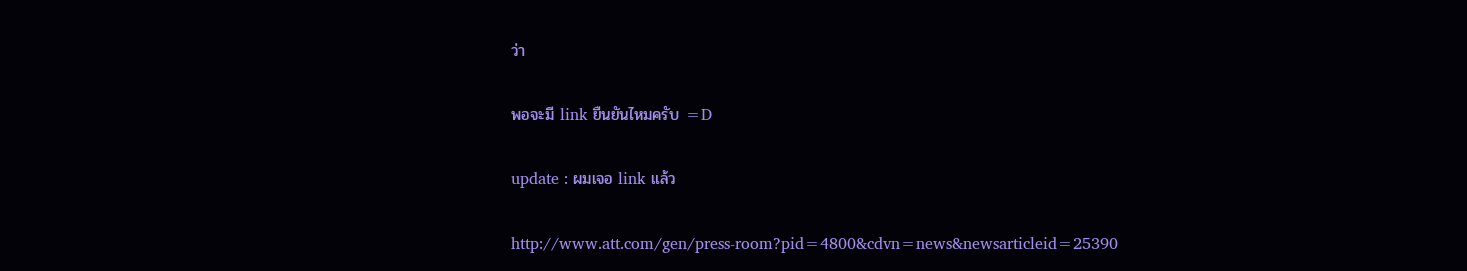ว่า

พอจะมี link ยืนยันไหมครับ =D

update : ผมเจอ link แล้ว

http://www.att.com/gen/press-room?pid=4800&cdvn=news&newsarticleid=25390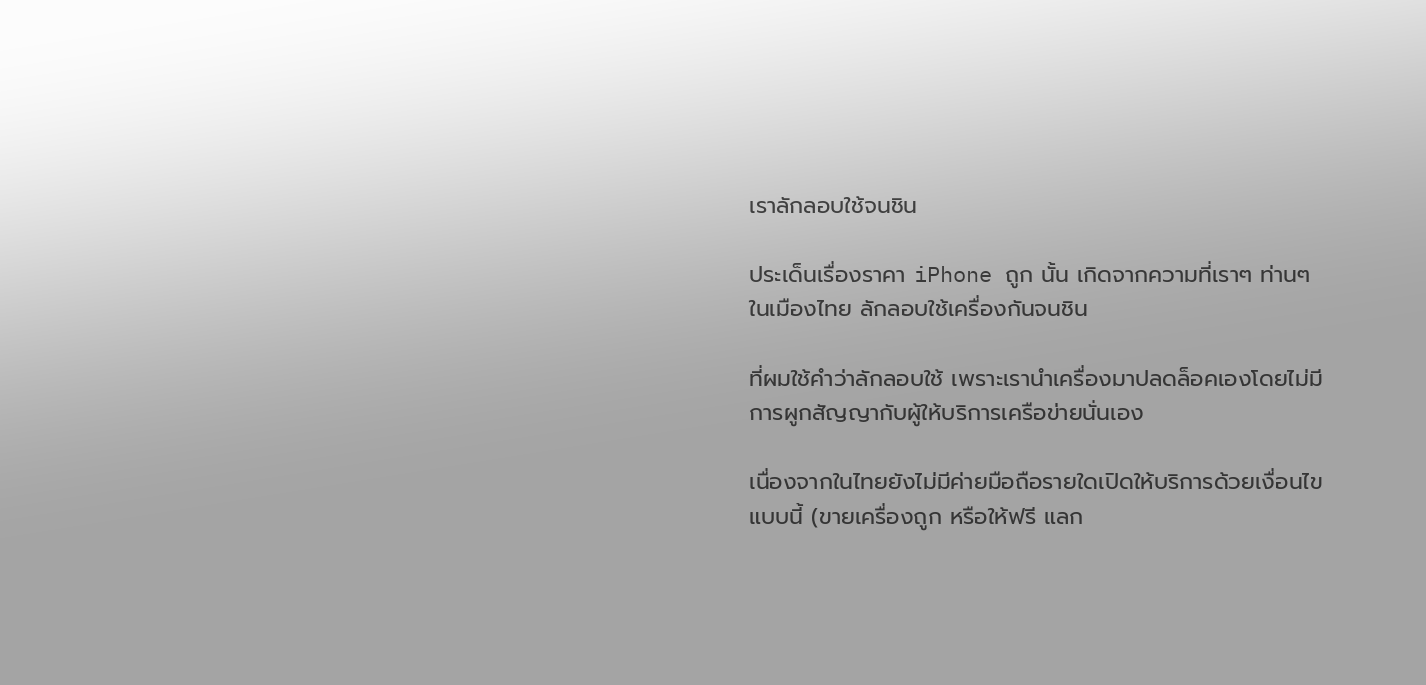เราลักลอบใช้จนชิน

ประเด็นเรื่องราคา iPhone ถูก นั้น เกิดจากความที่เราๆ ท่านๆ ในเมืองไทย ลักลอบใช้เครื่องกันจนชิน

ที่ผมใช้คำว่าลักลอบใช้ เพราะเรานำเครื่องมาปลดล็อคเองโดยไม่มีการผูกสัญญากับผู้ให้บริการเครือข่ายนั่นเอง

เนื่องจากในไทยยังไม่มีค่ายมือถือรายใดเปิดให้บริการด้วยเงื่อนไขแบบนี้ (ขายเครื่องถูก หรือให้ฟรี แลก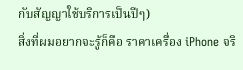กับสัญญาใช้บริการเป็นปีๆ)
สิ่งที่ผมอยากจะรู้ก็คือ ราคาเครื่อง iPhone จริ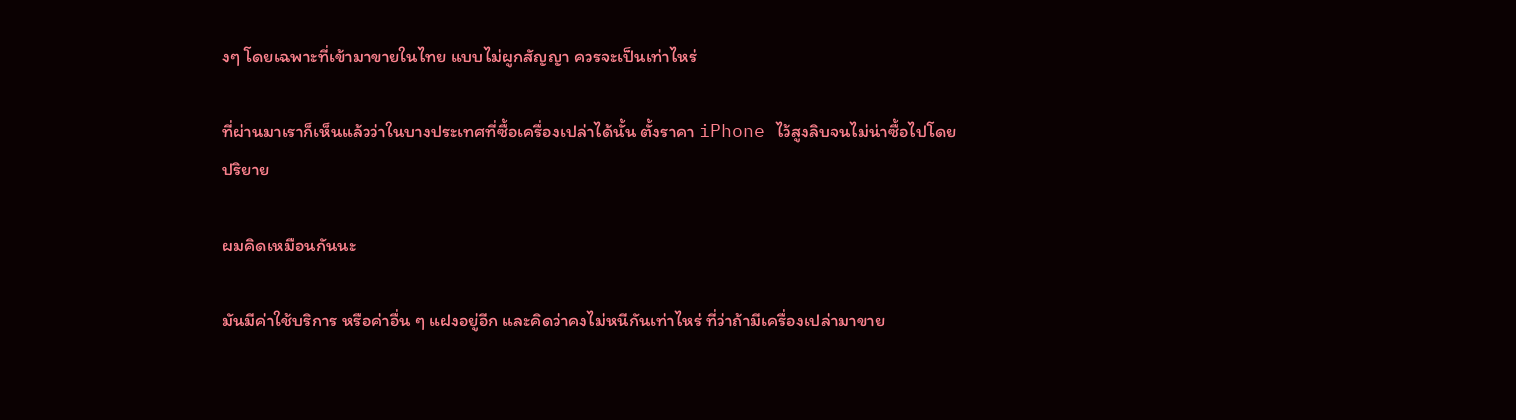งๆ โดยเฉพาะที่เข้ามาขายในไทย แบบไม่ผูกสัญญา ควรจะเป็นเท่าไหร่

ที่ผ่านมาเราก็เห็นแล้วว่าในบางประเทศที่ซื้อเครื่องเปล่าได้นั้น ตั้งราคา iPhone ไว้สูงลิบจนไม่น่าซื้อไปโดยปริยาย

ผมคิดเหมือนกันนะ

มันมีค่าใช้บริการ หรือค่าอื่น ๆ แฝงอยู่อีก และคิดว่าคงไม่หนีกันเท่าไหร่ ที่ว่าถ้ามีเครื่องเปล่ามาขาย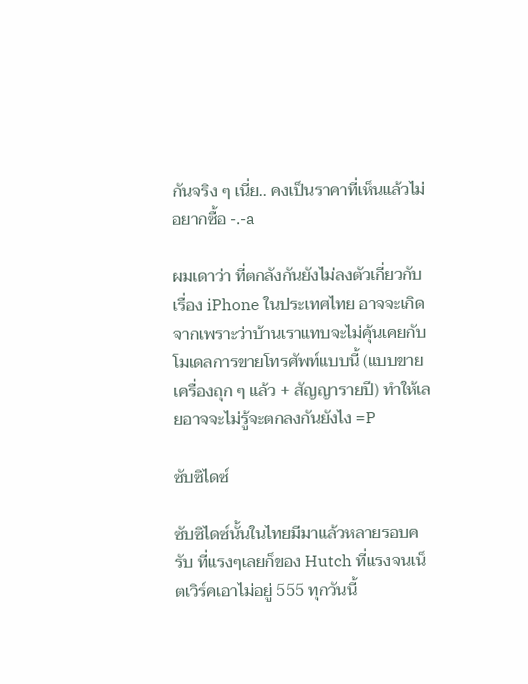กันจริง ๆ เนี่ย.. คงเป็นราคาที่เห็นแล้วไม่อยากซื้อ -.-a

ผมเดาว่า ที่ตกลังกันยังไม่ลงตัวเกี่ยวกับเรื่อง iPhone ในประเทศไทย อาจจะเกิดจากเพราะว่าบ้านเราแทบจะไม่คุ้นเคยกับโมเดลการขายโทรศัพท์แบบนี้ (แบบขายเครื่องถุก ๆ แล้ว + สัญญารายปี) ทำให้เลยอาจจะไม่รู้จะตกลงกันยังไง =P

ซับซิไดซ์

ซับซิไดซ์นั้นในไทยมีมาแล้วหลายรอบครับ ที่แรงๆเลยก็ของ Hutch ที่แรงจนเน็ตเวิร์คเอาไม่อยู่ 555 ทุกวันนี้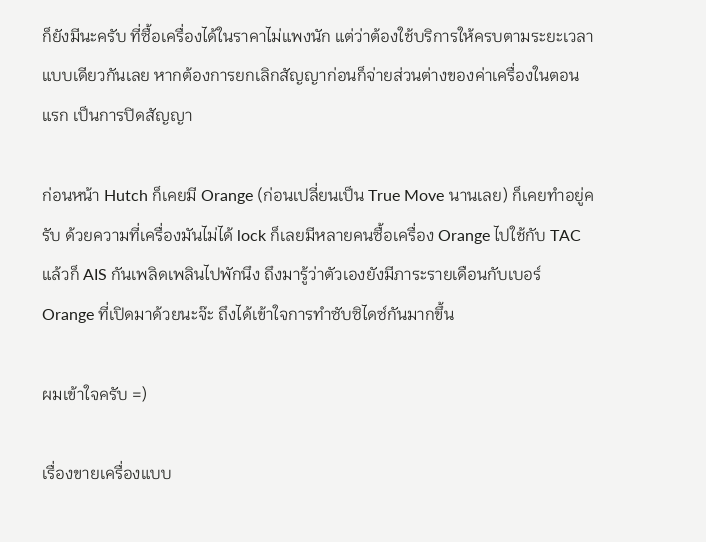ก็ยังมีนะครับ ที่ซื้อเครื่องได้ในราคาไม่แพงนัก แต่ว่าต้องใช้บริการให้ครบตามระยะเวลา แบบเดียวกันเลย หากต้องการยกเลิกสัญญาก่อนก็จ่ายส่วนต่างของค่าเครื่องในตอนแรก เป็นการปิดสัญญา

ก่อนหน้า Hutch ก็เคยมี Orange (ก่อนเปลี่ยนเป็น True Move นานเลย) ก็เคยทำอยู่ครับ ด้วยความที่เครื่องมันไม่ได้ lock ก็เลยมีหลายคนซื้อเครื่อง Orange ไปใช้กับ TAC แล้วก็ AIS กันเพลิดเพลินไปพักนึง ถึงมารู้ว่าตัวเองยังมีภาระรายเดือนกับเบอร์ Orange ที่เปิดมาด้วยนะจ๊ะ ถึงได้เข้าใจการทำซับซิไดซ์กันมากขึ้น

ผมเข้าใจครับ =)

เรื่องขายเครื่องแบบ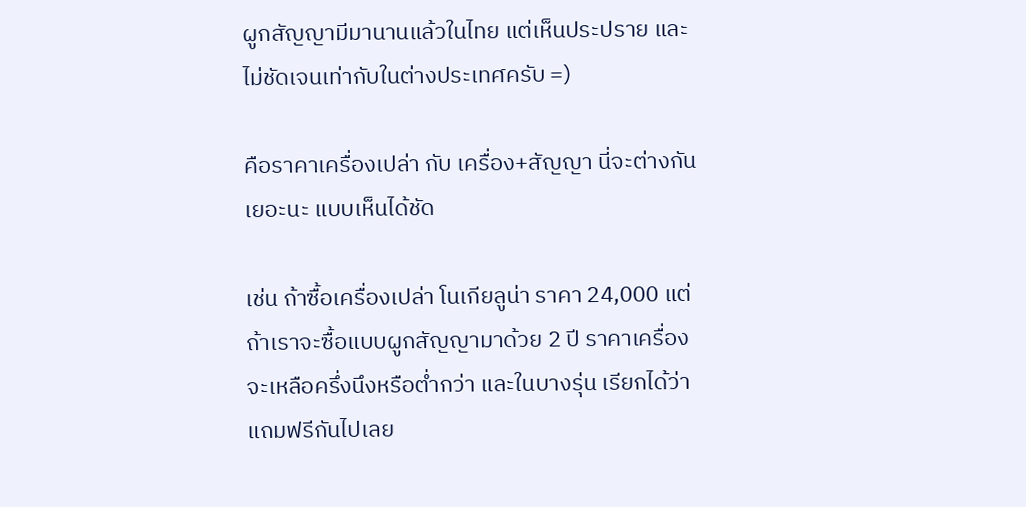ผูกสัญญามีมานานแล้วในไทย แต่เห็นประปราย และไม่ชัดเจนเท่ากับในต่างประเทศครับ =)

คือราคาเครื่องเปล่า กับ เครื่อง+สัญญา นี่จะต่างกันเยอะนะ แบบเห็นได้ชัด

เช่น ถ้าซื้อเครื่องเปล่า โนเกียลูน่า ราคา 24,000 แต่ถ้าเราจะซื้อแบบผูกสัญญามาด้วย 2 ปี ราคาเครื่องจะเหลือครึ่งนึงหรือต่ำกว่า และในบางรุ่น เรียกได้ว่าแถมฟรีกันไปเลย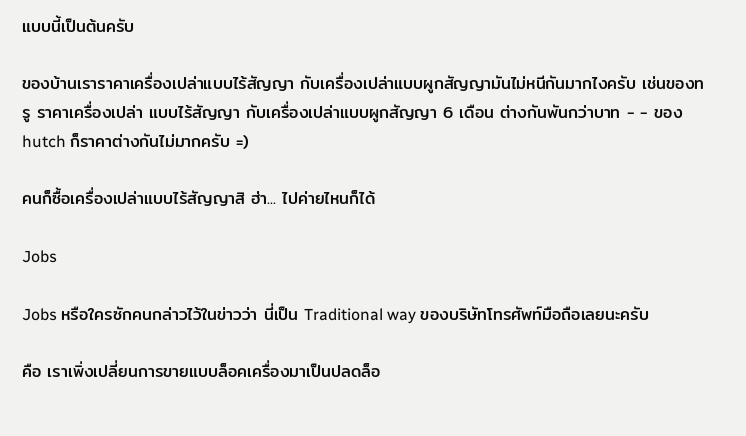แบบนี้เป็นต้นครับ

ของบ้านเราราคาเครื่องเปล่าแบบไร้สัญญา กับเครื่องเปล่าแบบผูกสัญญามันไม่หนีกันมากไงครับ เช่นของทรู ราคาเครื่องเปล่า แบบไร้สัญญา กับเครื่องเปล่าแบบผูกสัญญา 6 เดือน ต่างกันพันกว่าบาท - - ของ hutch ก็ราคาต่างกันไม่มากครับ =)

คนก็ซื้อเครื่องเปล่าแบบไร้สัญญาสิ ฮ่า... ไปค่ายไหนก็ได้

Jobs

Jobs หรือใครซักคนกล่าวไว้ในข่าวว่า นี่เป็น Traditional way ของบริษัทโทรศัพท์มือถือเลยนะครับ

คือ เราเพิ่งเปลี่ยนการขายแบบล็อคเครื่องมาเป็นปลดล็อ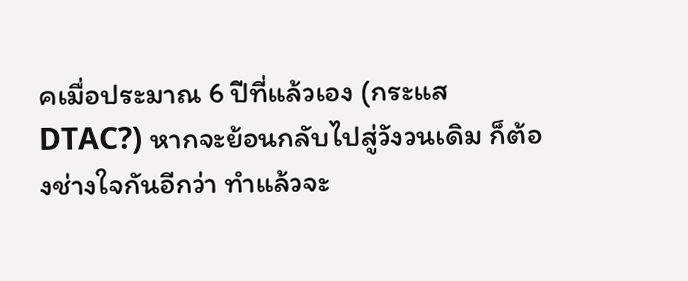คเมื่อประมาณ 6 ปีที่แล้วเอง (กระแส DTAC?) หากจะย้อนกลับไปสู่วังวนเดิม ก็ต้องช่างใจกันอีกว่า ทำแล้วจะ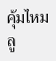คุ้มไหม ลู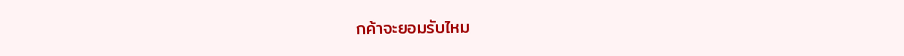กค้าจะยอมรับไหม